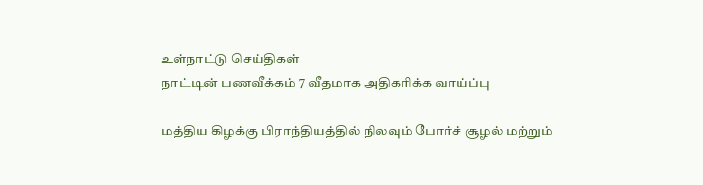உள்நாட்டு செய்திகள்
நாட்டின் பணவீக்கம் 7 வீதமாக அதிகரிக்க வாய்ப்பு

மத்திய கிழக்கு பிராந்தியத்தில் நிலவும் போர்ச் சூழல் மற்றும்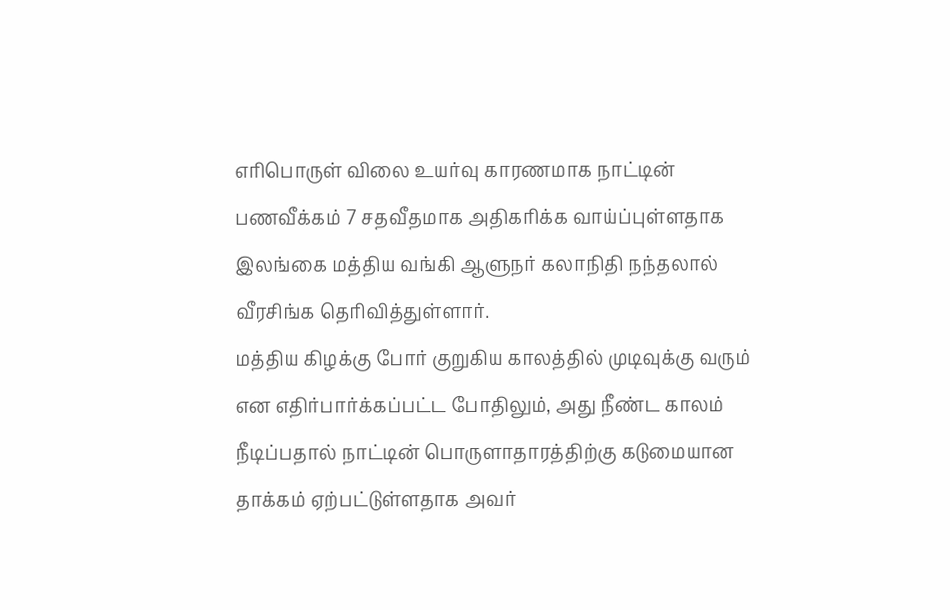எரிபொருள் விலை உயர்வு காரணமாக நாட்டின் பணவீக்கம் 7 சதவீதமாக அதிகரிக்க வாய்ப்புள்ளதாக இலங்கை மத்திய வங்கி ஆளுநர் கலாநிதி நந்தலால் வீரசிங்க தெரிவித்துள்ளார்.
மத்திய கிழக்கு போர் குறுகிய காலத்தில் முடிவுக்கு வரும் என எதிர்பார்க்கப்பட்ட போதிலும், அது நீண்ட காலம் நீடிப்பதால் நாட்டின் பொருளாதாரத்திற்கு கடுமையான தாக்கம் ஏற்பட்டுள்ளதாக அவர்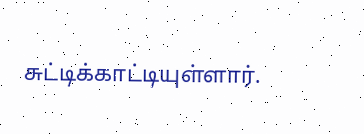சுட்டிக்காட்டியுள்ளார்.